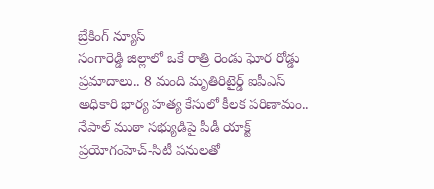బ్రేకింగ్ న్యూస్
సంగారెడ్డి జిల్లాలో ఒకే రాత్రి రెండు ఘోర రోడ్డు ప్రమాదాలు.. 8 మంది మృతిరిటైర్డ్‌ ఐపీఎస్‌ అధికారి భార్య హత్య కేసులో కీలక పరిణామం.. నేపాల్‌ ముఠా సభ్యుడిపై పీడీ యాక్ట్‌ ప్రయోగంహెచ్-సిటీ పనులతో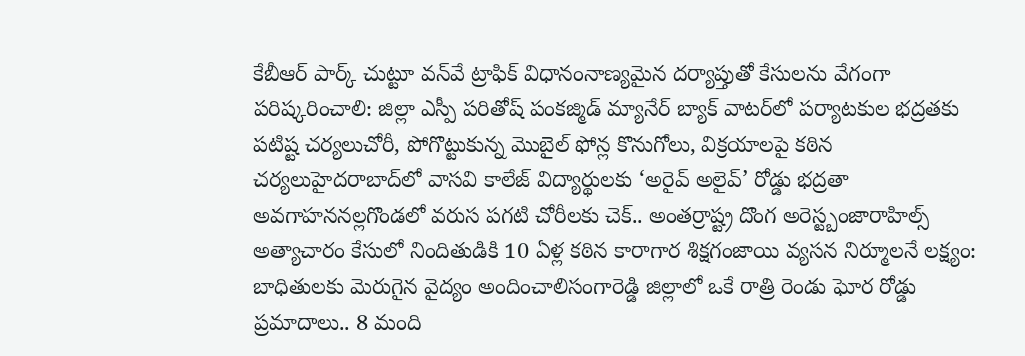కేబీఆర్ పార్క్ చుట్టూ వన్‌వే ట్రాఫిక్ విధానంనాణ్యమైన దర్యాప్తుతో కేసులను వేగంగా పరిష్కరించాలి: జిల్లా ఎస్పీ పరితోష్ పంకజ్మిడ్ మ్యానేర్ బ్యాక్ వాటర్‌లో పర్యాటకుల భద్రతకు పటిష్ట చర్యలుచోరీ, పోగొట్టుకున్న మొబైల్ ఫోన్ల కొనుగోలు, విక్రయాలపై కఠిన చర్యలుహైదరాబాద్‌లో వాసవి కాలేజ్‌ విద్యార్థులకు ‘అరైవ్ అలైవ్’ రోడ్డు భద్రతా అవగాహననల్లగొండలో వరుస పగటి చోరీలకు చెక్.. అంతర్రాష్ట్ర దొంగ అరెస్ట్బంజారాహిల్స్‌ అత్యాచారం కేసులో నిందితుడికి 10 ఏళ్ల కఠిన కారాగార శిక్షగంజాయి వ్యసన నిర్మూలనే లక్ష్యం: బాధితులకు మెరుగైన వైద్యం అందించాలిసంగారెడ్డి జిల్లాలో ఒకే రాత్రి రెండు ఘోర రోడ్డు ప్రమాదాలు.. 8 మంది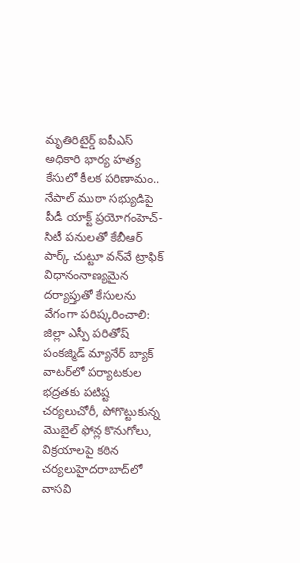మృతిరిటైర్డ్‌ ఐపీఎస్‌ అధికారి భార్య హత్య కేసులో కీలక పరిణామం.. నేపాల్‌ ముఠా సభ్యుడిపై పీడీ యాక్ట్‌ ప్రయోగంహెచ్-సిటీ పనులతో కేబీఆర్ పార్క్ చుట్టూ వన్‌వే ట్రాఫిక్ విధానంనాణ్యమైన దర్యాప్తుతో కేసులను వేగంగా పరిష్కరించాలి: జిల్లా ఎస్పీ పరితోష్ పంకజ్మిడ్ మ్యానేర్ బ్యాక్ వాటర్‌లో పర్యాటకుల భద్రతకు పటిష్ట చర్యలుచోరీ, పోగొట్టుకున్న మొబైల్ ఫోన్ల కొనుగోలు, విక్రయాలపై కఠిన చర్యలుహైదరాబాద్‌లో వాసవి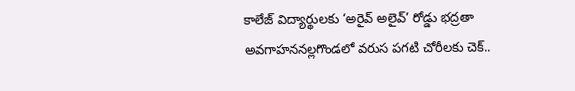కాలేజ్‌ విద్యార్థులకు ‘అరైవ్ అలైవ్’ రోడ్డు భద్రతా అవగాహననల్లగొండలో వరుస పగటి చోరీలకు చెక్..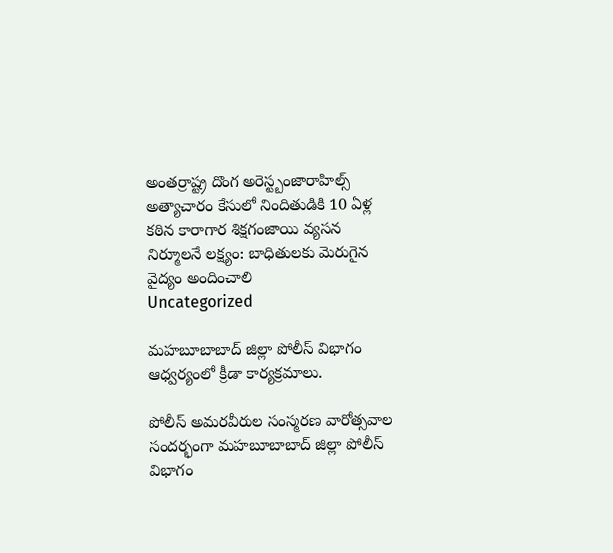అంతర్రాష్ట్ర దొంగ అరెస్ట్బంజారాహిల్స్‌ అత్యాచారం కేసులో నిందితుడికి 10 ఏళ్ల కఠిన కారాగార శిక్షగంజాయి వ్యసన నిర్మూలనే లక్ష్యం: బాధితులకు మెరుగైన వైద్యం అందించాలి
Uncategorized

మహబూబాబాద్ జిల్లా పోలీస్ విభాగం ఆధ్వర్యంలో క్రీడా కార్యక్రమాలు.

పోలీస్ అమరవీరుల సంస్మరణ వారోత్సవాల సందర్భంగా మహబూబాబాద్ జిల్లా పోలీస్ విభాగం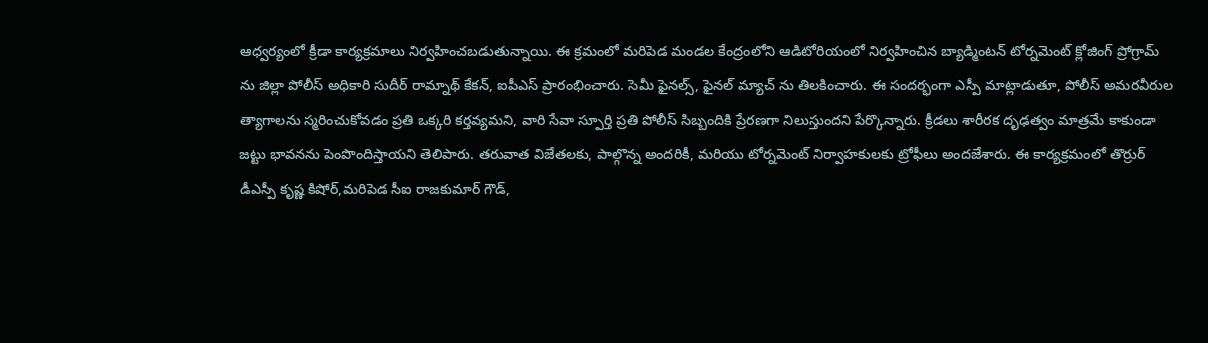ఆధ్వర్యంలో క్రీడా కార్యక్రమాలు నిర్వహించబడుతున్నాయి. ఈ క్రమంలో మరిపెడ మండల కేంద్రంలోని ఆడిటోరియంలో నిర్వహించిన బ్యాడ్మింటన్ టోర్నమెంట్ క్లోజింగ్ ప్రోగ్రామ్ ను జిల్లా పోలీస్ అధికారి సుదీర్ రామ్నాథ్ కేకన్, ఐపీఎస్ ప్రారంభించారు. సెమీ ఫైనల్స్, ఫైనల్ మ్యాచ్ ను తిలకించారు. ఈ సందర్భంగా ఎస్పీ మాట్లాడుతూ, పోలీస్ అమరవీరుల త్యాగాలను స్మరించుకోవడం ప్రతి ఒక్కరి కర్తవ్యమని, వారి సేవా స్పూర్తి ప్రతి పోలీస్ సిబ్బందికి ప్రేరణగా నిలుస్తుందని పేర్కొన్నారు. క్రీడలు శారీరక దృఢత్వం మాత్రమే కాకుండా జట్టు భావనను పెంపొందిస్తాయని తెలిపారు. తరువాత విజేతలకు, పాల్గొన్న అందరికీ, మరియు టోర్నమెంట్ నిర్వాహకులకు ట్రోఫీలు అందజేశారు. ఈ కార్యక్రమంలో తొర్రుర్ డీఎస్పీ కృష్ణ కిషోర్,మరిపెడ సీఐ రాజకుమార్ గౌడ్,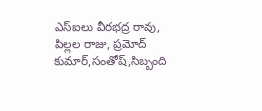ఎస్ఐలు వీరభద్ర రావు, పిల్లల రాజు, ప్రమోద్ కుమార్,సంతోష్,సిబ్బంది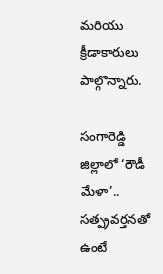మరియు క్రీడాకారులు పాల్గొన్నారు.

సంగారెడ్డి జిల్లాలో ‘రౌడీ మేళా’.. సత్ప్రవర్తనతో ఉంటే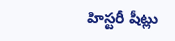హిస్టరీ షీట్లు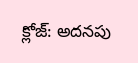క్లోజ్: అదనపు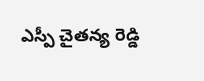ఎస్పీ చైతన్య రెడ్డి